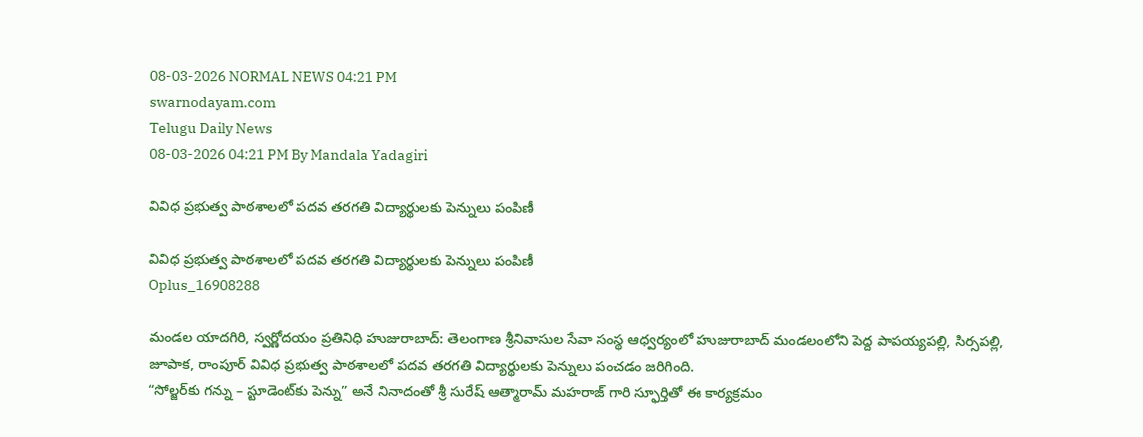08-03-2026 NORMAL NEWS 04:21 PM
swarnodayam.com
Telugu Daily News
08-03-2026 04:21 PM By Mandala Yadagiri

వివిధ ప్రభుత్వ పాఠశాలలో పదవ తరగతి విద్యార్థులకు పెన్నులు పంపిణీ

వివిధ ప్రభుత్వ పాఠశాలలో పదవ తరగతి విద్యార్థులకు పెన్నులు పంపిణీ
Oplus_16908288

మండల యాదగిరి, స్వర్ణోదయం ప్రతినిధి హుజురాబాద్: తెలంగాణ శ్రీనివాసుల సేవా సంస్థ ఆధ్వర్యంలో హుజురాబాద్ మండలంలోని పెద్ద పాపయ్యపల్లి, సిర్సపల్లి, జూపాక, రాంపూర్ వివిధ ప్రభుత్వ పాఠశాలలో పదవ తరగతి విద్యార్థులకు పెన్నులు పంచడం జరిగింది.
“సోల్జర్‌కు గన్ను – స్టూడెంట్‌కు పెన్ను” అనే నినాదంతో శ్రీ సురేష్ ఆత్మారామ్ మహరాజ్ గారి స్ఫూర్తితో ఈ కార్యక్రమం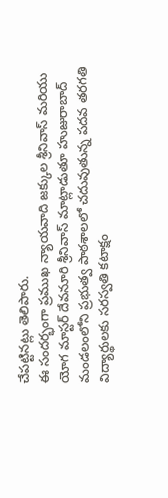చేపట్టినట్లు తెలిపారు.
ఈ సందర్భంగా ప్రముఖ న్యాయవాది జక్కుల శ్రీనివాస్ మరియు యోగ మాస్టర్ దేవనూరి శ్రీనివాస్ మాట్లాడుతూ హుజురాబాద్ మండలంలోని ప్రభుత్వ పాఠశాలలో చదువుతున్న పదవ తరగతి విద్యార్థులకు సరస్వతి కటాక్షం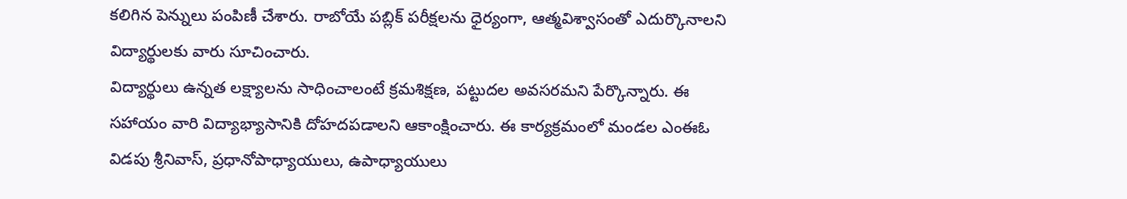కలిగిన పెన్నులు పంపిణీ చేశారు. రాబోయే పబ్లిక్ పరీక్షలను ధైర్యంగా, ఆత్మవిశ్వాసంతో ఎదుర్కొనాలని విద్యార్థులకు వారు సూచించారు.
విద్యార్థులు ఉన్నత లక్ష్యాలను సాధించాలంటే క్రమశిక్షణ, పట్టుదల అవసరమని పేర్కొన్నారు. ఈ సహాయం వారి విద్యాభ్యాసానికి దోహదపడాలని ఆకాంక్షించారు. ఈ కార్యక్రమంలో మండల ఎంఈఓ విడపు శ్రీనివాస్, ప్రధానోపాధ్యాయులు, ఉపాధ్యాయులు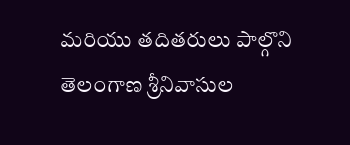మరియు తదితరులు పాల్గొని తెలంగాణ శ్రీనివాసుల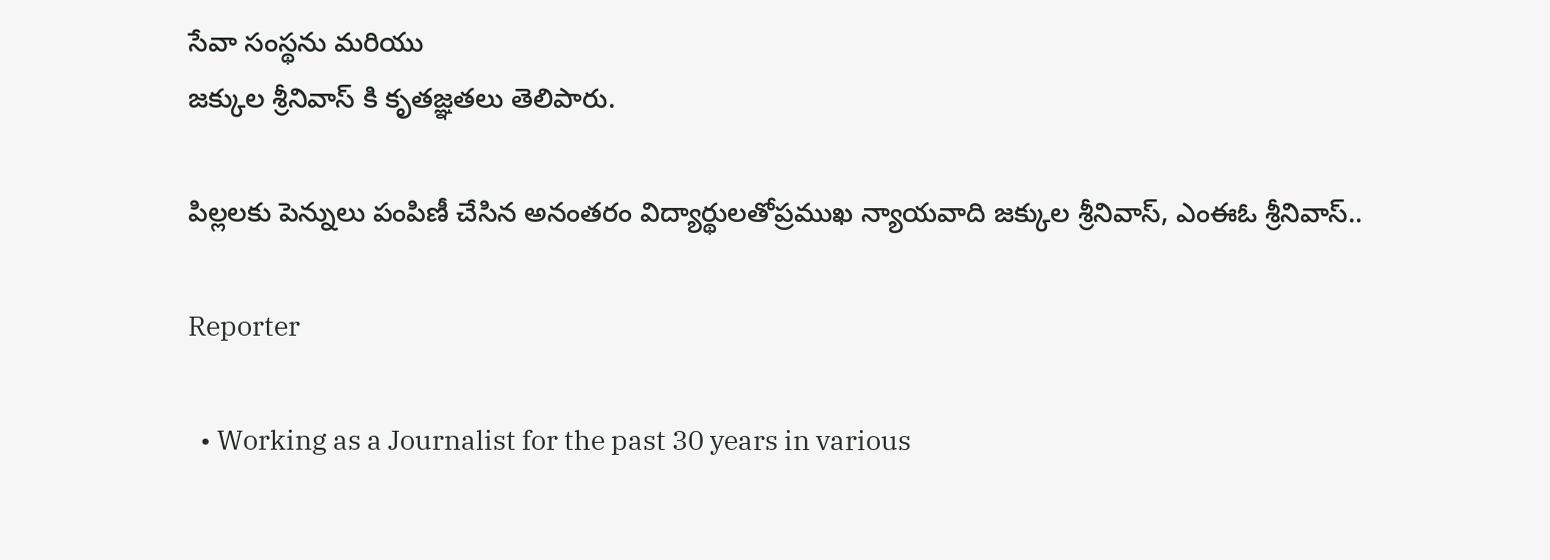సేవా సంస్థను మరియు
జక్కుల శ్రీనివాస్ కి కృతజ్ఞతలు తెలిపారు.

పిల్లలకు పెన్నులు పంపిణీ చేసిన అనంతరం విద్యార్థులతోప్రముఖ న్యాయవాది జక్కుల శ్రీనివాస్, ఎంఈఓ శ్రీనివాస్..

Reporter

  • Working as a Journalist for the past 30 years in various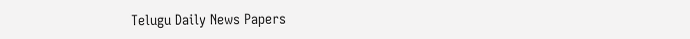Telugu Daily News Papers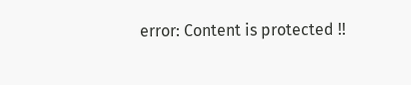error: Content is protected !!